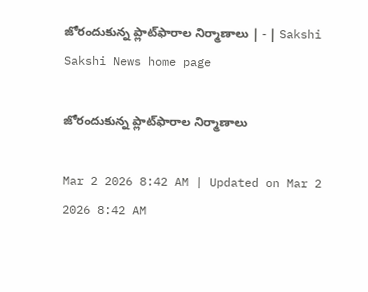జోరందుకున్న ప్లాట్‌ఫారాల నిర్మాణాలు | - | Sakshi
Sakshi News home page

జోరందుకున్న ప్లాట్‌ఫారాల నిర్మాణాలు

Mar 2 2026 8:42 AM | Updated on Mar 2 2026 8:42 AM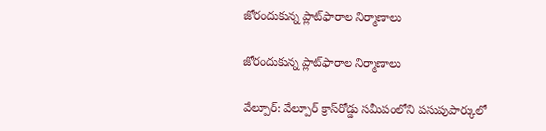జోరందుకున్న ప్లాట్‌ఫారాల నిర్మాణాలు

జోరందుకున్న ప్లాట్‌ఫారాల నిర్మాణాలు

వేల్పూర్‌: వేల్పూర్‌ క్రాస్‌రోడ్డు సమీపంలోని పసుపుపార్కులో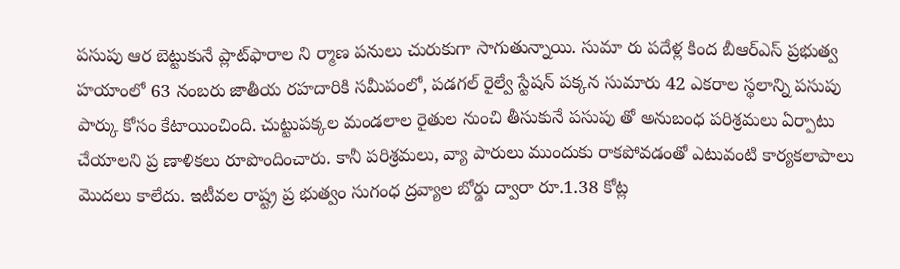పసుపు ఆర బెట్టుకునే ప్లాట్‌ఫారాల ని ర్మాణ పనులు చురుకుగా సాగుతున్నాయి. సుమా రు పదేళ్ల కింద బీఆర్‌ఎస్‌ ప్రభుత్వ హయాంలో 63 నంబరు జాతీయ రహదారికి సమీపంలో, పడగల్‌ రైల్వే స్టేషన్‌ పక్కన సుమారు 42 ఎకరాల స్థలాన్ని పసుపు పార్కు కోసం కేటాయించింది. చుట్టుపక్కల మండలాల రైతుల నుంచి తీసుకునే పసుపు తో అనుబంధ పరిశ్రమలు ఏర్పాటు చేయాలని ప్ర ణాళికలు రూపొందించారు. కానీ పరిశ్రమలు, వ్యా పారులు ముందుకు రాకపోవడంతో ఎటువంటి కార్యకలాపాలు మొదలు కాలేదు. ఇటీవల రాష్ట్ర ప్ర భుత్వం సుగంధ ద్రవ్యాల బోర్డు ద్వారా రూ.1.38 కోట్ల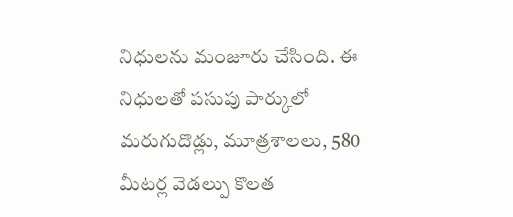నిధులను మంజూరు చేసింది. ఈ నిధులతో పసుపు పార్కులో మరుగుదొడ్లు, మూత్రశాలలు, 580 మీటర్ల వెడల్పు కొలత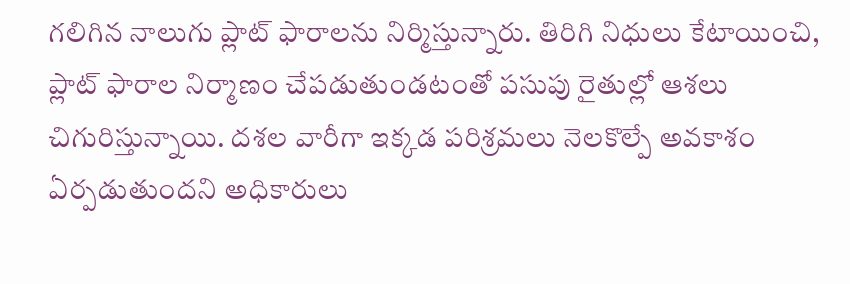గలిగిన నాలుగు ప్లాట్‌ ఫారాలను నిర్మిస్తున్నారు. తిరిగి నిధులు కేటాయించి, ప్లాట్‌ ఫారాల నిర్మాణం చేపడుతుండటంతో పసుపు రైతుల్లో ఆశలు చిగురిస్తున్నాయి. దశల వారీగా ఇక్కడ పరిశ్రమలు నెలకొల్పే అవకాశం ఏర్పడుతుందని అధికారులు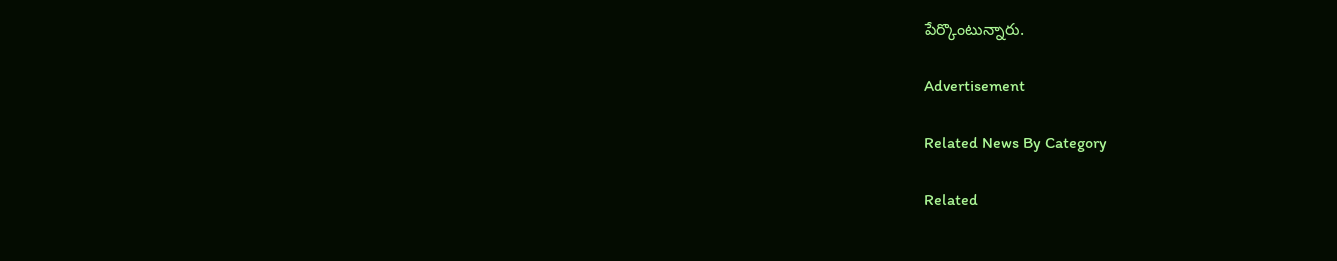పేర్కొంటున్నారు.

Advertisement

Related News By Category

Related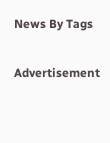News By Tags

Advertisement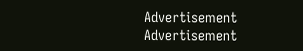Advertisement
Advertisement